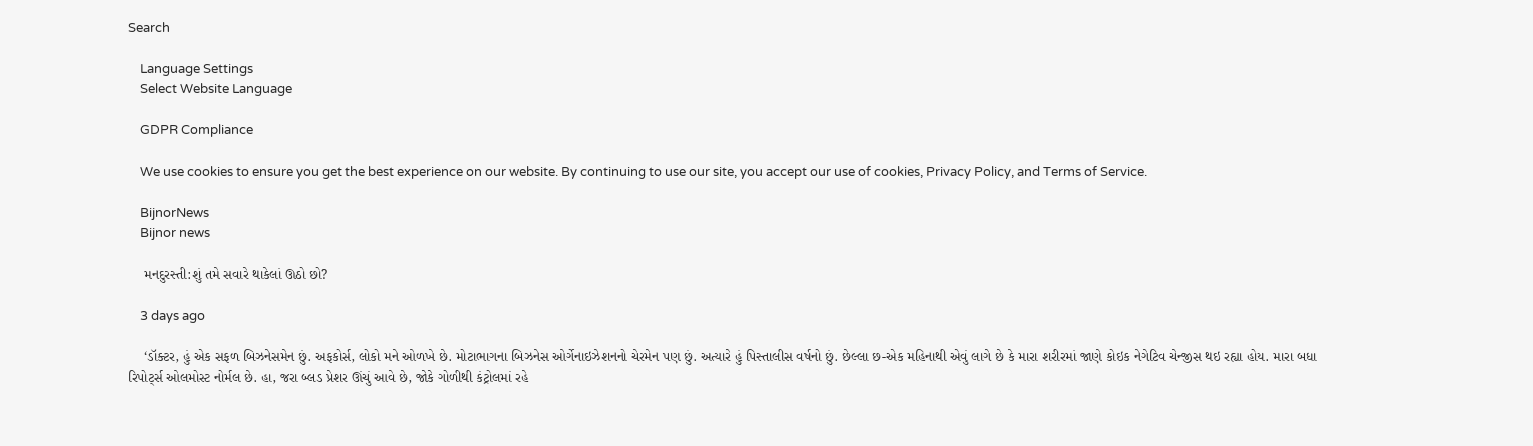Search

    Language Settings
    Select Website Language

    GDPR Compliance

    We use cookies to ensure you get the best experience on our website. By continuing to use our site, you accept our use of cookies, Privacy Policy, and Terms of Service.

    BijnorNews
    Bijnor news

    મનદુરસ્તી:શું તમે સવારે થાકેલાં ઊઠો છો?

    3 days ago

    ‘ડૉક્ટર, હું એક સફળ બિઝનેસમેન છું. અફકોર્સ, લોકો મને ઓળખે છે. મોટાભાગના બિઝનેસ ઓર્ગેનાઇઝેશનનો ચેરમેન પણ છું. અત્યારે હું પિસ્તાલીસ વર્ષનો છું. છેલ્લા છ-એક મહિનાથી એવું લાગે છે કે મારા શરીરમાં જાણે કોઇક નેગેટિવ ચેન્જીસ થઇ રહ્યા હોય. મારા બધા રિપોર્ટ્સ ઓલમોસ્ટ નોર્મલ છે. હા, જરા બ્લડ પ્રેશર ઊંચું આવે છે, જોકે ગોળીથી કંટ્રોલમાં રહે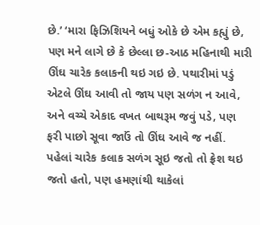છે.’ ‘મારા ફિઝિશિયને બધું ઓકે છે એમ કહ્યું છે, પણ મને લાગે છે કે છેલ્લા છ-આઠ મહિનાથી મારી ઊંઘ ચારેક કલાકની થઇ ગઇ છે. પથારીમાં પડું એટલે ઊંઘ આવી તો જાય પણ સળંગ ન આવે, અને વચ્ચે એકાદ વખત બાથરૂમ જવું પડે, પણ ફરી પાછો સૂવા જાઉં તો ઊંઘ આવે જ નહીં. પહેલાં ચારેક કલાક સળંગ સૂઇ જતો તો ફ્રેશ થઇ જતો હતો, પણ હમણાંથી થાકેલાં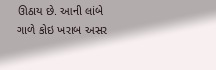ઊઠાય છે. આની લાંબે ગાળે કોઇ ખરાબ અસર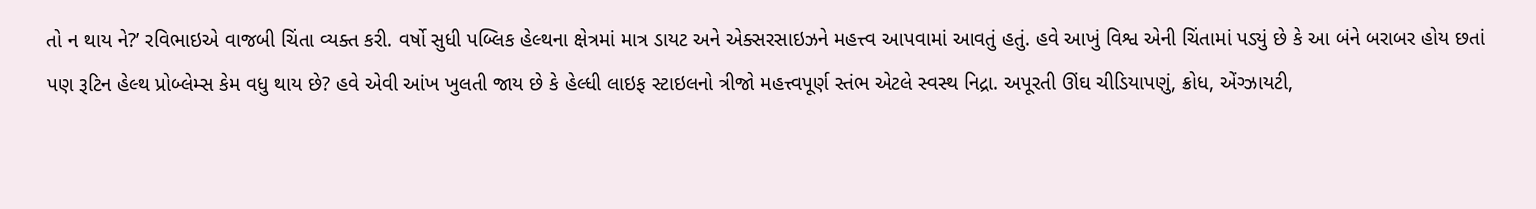તો ન થાય ને?’ રવિભાઇએ વાજબી ચિંતા વ્યક્ત કરી. વર્ષો સુધી પબ્લિક હેલ્થના ક્ષેત્રમાં માત્ર ડાયટ અને એક્સરસાઇઝને મહત્ત્વ આપવામાં આવતું હતું. હવે આખું વિશ્વ એની ચિંતામાં પડ્યું છે કે આ બંને બરાબર હોય છતાં પણ રૂટિન હેલ્થ પ્રોબ્લેમ્સ કેમ વધુ થાય છે? હવે એવી આંખ ખુલતી જાય છે કે હેલ્ધી લાઇફ સ્ટાઇલનો ત્રીજો મહત્ત્વપૂર્ણ સ્તંભ એટલે સ્વસ્થ નિદ્રા. અપૂરતી ઊંઘ ચીડિયાપણું, ક્રોધ, એંગ્ઝાયટી,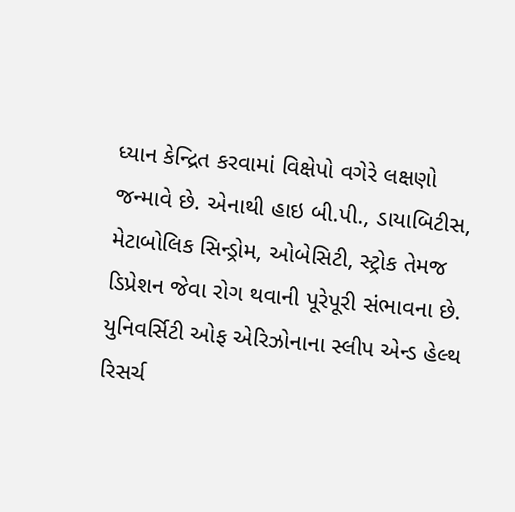ધ્યાન કેન્દ્રિત કરવામાં વિક્ષેપો વગેરે લક્ષણો જન્માવે છે. એનાથી હાઇ બી.પી., ડાયાબિટીસ, મેટાબોલિક સિન્ડ્રોમ, ઓબેસિટી, સ્ટ્રોક તેમજ ડિપ્રેશન જેવા રોગ થવાની પૂરેપૂરી સંભાવના છે. યુનિવર્સિટી ઓફ એરિઝોનાના સ્લીપ એન્ડ હેલ્થ રિસર્ચ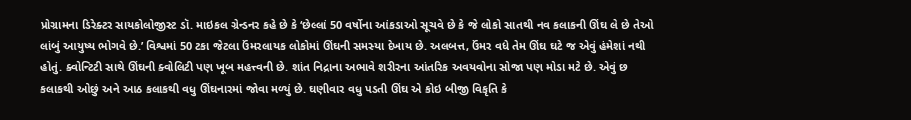પ્રોગ્રામના ડિરેક્ટર સાયકોલોજીસ્ટ ડૉ. માઇકલ ગ્રેન્ડનર કહે છે કે ‘છેલ્લાં 50 વર્ષોના આંકડાઓ સૂચવે છે કે જે લોકો સાતથી નવ કલાકની ઊંઘ લે છે તેઓ લાંબું આયુષ્ય ભોગવે છે.’ વિશ્વમાં 50 ટકા જેટલા ઉંમરલાયક લોકોમાં ઊંઘની સમસ્યા દેખાય છે. અલબત્ત, ઉંમર વધે તેમ ઊંઘ ઘટે જ એવું હંમેશાં નથી હોતું. ક્વોન્ટિટી સાથે ઊંઘની ક્વોલિટી પણ ખૂબ મહત્ત્વની છે. શાંત નિદ્રાના અભાવે શરીરના આંતરિક અવયવોના સોજા પણ મોડા મટે છે. એવું છ કલાકથી ઓછું અને આઠ કલાકથી વધુ ઊંઘનારમાં જોવા મળ્યું છે. ઘણીવાર વધુ પડતી ઊંઘ એ કોઇ બીજી વિકૃતિ કે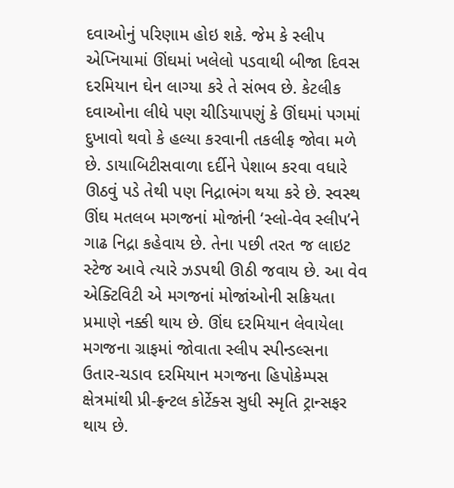દવાઓનું પરિણામ હોઇ શકે. જેમ કે સ્લીપ એપ્નિયામાં ઊંઘમાં ખલેલો પડવાથી બીજા દિવસ દરમિયાન ઘેન લાગ્યા કરે તે સંભવ છે. કેટલીક દવાઓના લીધે પણ ચીડિયાપણું કે ઊંઘમાં પગમાં દુખાવો થવો કે હલ્યા કરવાની તકલીફ જોવા મળે છે. ડાયાબિટીસવાળા દર્દીને પેશાબ કરવા વધારે ઊઠવું પડે તેથી પણ નિદ્રાભંગ થયા કરે છે. સ્વસ્થ ઊંઘ મતલબ મગજનાં મોજાંની ‘સ્લો-વેવ સ્લીપ’ને ગાઢ નિદ્રા કહેવાય છે. તેના પછી તરત જ લાઇટ સ્ટેજ આવે ત્યારે ઝડપથી ઊઠી જવાય છે. આ વેવ એક્ટિવિટી એ મગજનાં મોજાંઓની સક્રિયતા પ્રમાણે નક્કી થાય છે. ઊંઘ દરમિયાન લેવાયેલા મગજના ગ્રાફમાં જોવાતા સ્લીપ સ્પીન્ડલ્સના ઉતાર-ચડાવ દરમિયાન મગજના હિપોકેમ્પસ ક્ષેત્રમાંથી પ્રી-ફ્રન્ટલ કોર્ટેક્સ સુધી સ્મૃતિ ટ્રાન્સફર થાય છે.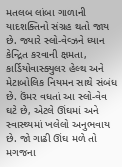મતલબ લાંબા ગાળાની યાદશક્તિનો સંગ્રહ થતો જાય છે. જ્યારે સ્લો-વેવ્ઝને ધ્યાન કેન્દ્રિત કરવાની ક્ષમતા, કાર્ડિયોવાસ્ક્યુલર હેલ્થ અને મેટાબોલિક નિયમન સાથે સંબંધ છે. ઉંમર વધતાં આ સ્લો-વેવ ઘટે છે, એટલે ઊંઘમાં અને સ્વાસ્થ્યમાં ખલેલો અનુભવાય છે. જો ગાઢી ઊંઘ મળે તો મગજના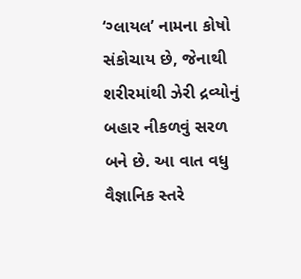‘ગ્લાયલ’ નામના કોષો સંકોચાય છે, જેનાથી શરીરમાંથી ઝેરી દ્રવ્યોનું બહાર નીકળવું સરળ બને છે. આ વાત વધુ વૈજ્ઞાનિક સ્તરે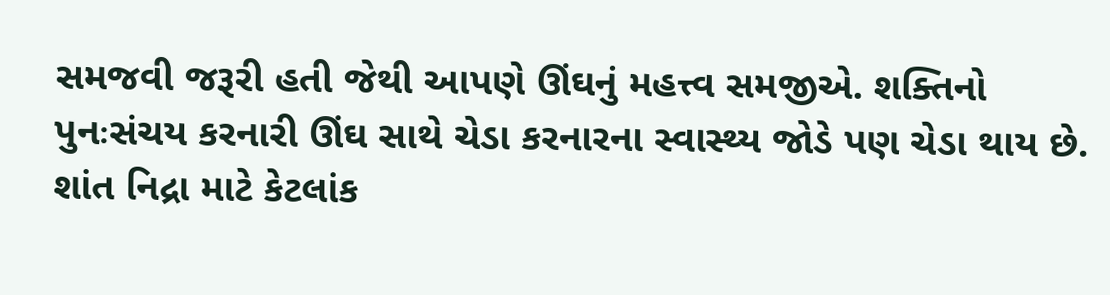સમજવી જરૂરી હતી જેથી આપણે ઊંઘનું મહત્ત્વ સમજીએ. શક્તિનો પુનઃસંચય કરનારી ઊંઘ સાથે ચેડા કરનારના સ્વાસ્થ્ય જોડે પણ ચેડા થાય છે. શાંત નિદ્રા માટે કેટલાંક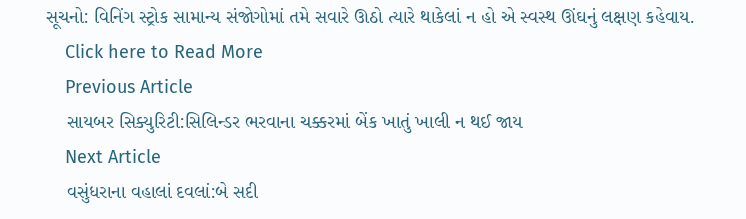સૂચનો: વિનિંગ સ્ટ્રોક સામાન્ય સંજોગોમાં તમે સવારે ઊઠો ત્યારે થાકેલાં ન હો એ સ્વસ્થ ઊંઘનું લક્ષણ કહેવાય.
    Click here to Read More
    Previous Article
    સાયબર સિક્યુરિટી:સિલિન્ડર ભરવાના ચક્કરમાં બેંક ખાતું ખાલી ન થઈ જાય
    Next Article
    વસુંધરાના વહાલાં દવલાં:બે સદી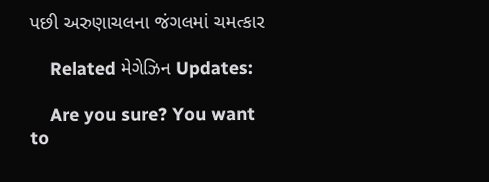પછી અરુણાચલના જંગલમાં ચમત્કાર

    Related મેગેઝિન Updates:

    Are you sure? You want to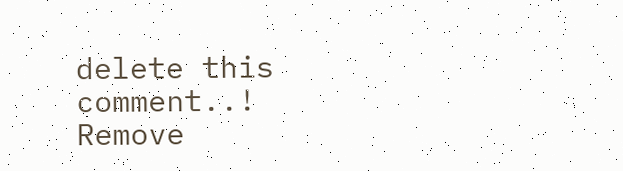delete this comment..! Remove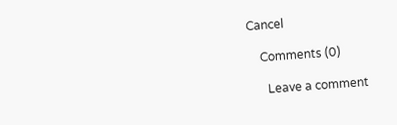Cancel

    Comments (0)

      Leave a comment